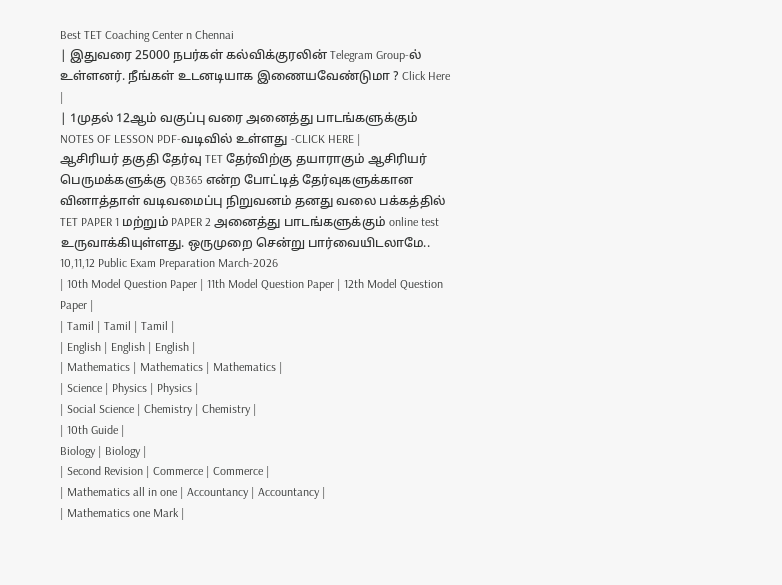Best TET Coaching Center n Chennai
| இதுவரை 25000 நபர்கள் கல்விக்குரலின் Telegram Group-ல் உள்ளனர். நீங்கள் உடனடியாக இணையவேண்டுமா ? Click Here |
| 1முதல் 12ஆம் வகுப்பு வரை அனைத்து பாடங்களுக்கும் NOTES OF LESSON PDF-வடிவில் உள்ளது -CLICK HERE |
ஆசிரியர் தகுதி தேர்வு TET தேர்விற்கு தயாராகும் ஆசிரியர் பெருமக்களுக்கு QB365 என்ற போட்டித் தேர்வுகளுக்கான வினாத்தாள் வடிவமைப்பு நிறுவனம் தனது வலை பக்கத்தில் TET PAPER 1 மற்றும் PAPER 2 அனைத்து பாடங்களுக்கும் online test உருவாக்கியுள்ளது. ஒருமுறை சென்று பார்வையிடலாமே..
10,11,12 Public Exam Preparation March-2026
| 10th Model Question Paper | 11th Model Question Paper | 12th Model Question Paper |
| Tamil | Tamil | Tamil |
| English | English | English |
| Mathematics | Mathematics | Mathematics |
| Science | Physics | Physics |
| Social Science | Chemistry | Chemistry |
| 10th Guide |
Biology | Biology |
| Second Revision | Commerce | Commerce |
| Mathematics all in one | Accountancy | Accountancy |
| Mathematics one Mark |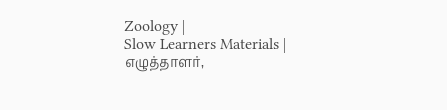Zoology |
Slow Learners Materials |
எழுத்தாளர்,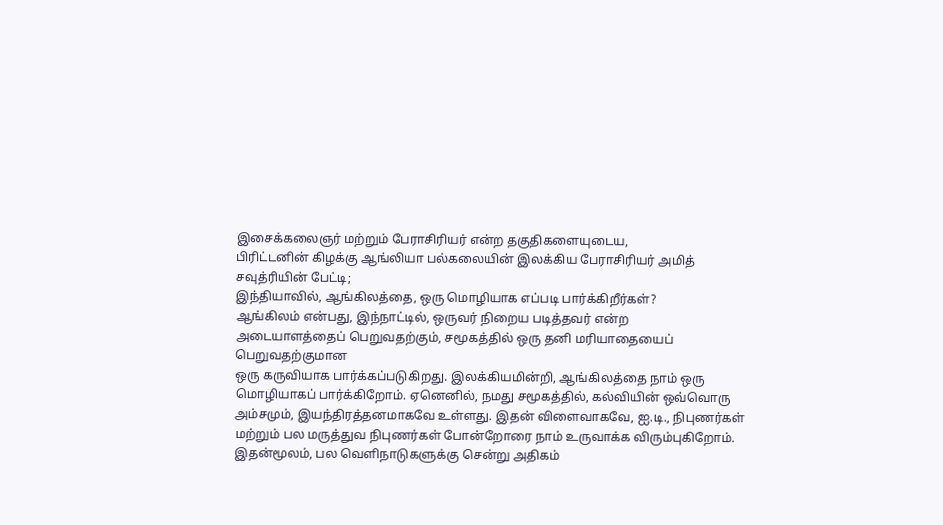இசைக்கலைஞர் மற்றும் பேராசிரியர் என்ற தகுதிகளையுடைய,
பிரிட்டனின் கிழக்கு ஆங்லியா பல்கலையின் இலக்கிய பேராசிரியர் அமித்
சவுத்ரியின் பேட்டி;
இந்தியாவில், ஆங்கிலத்தை, ஒரு மொழியாக எப்படி பார்க்கிறீர்கள்?
ஆங்கிலம் என்பது, இந்நாட்டில், ஒருவர் நிறைய படித்தவர் என்ற
அடையாளத்தைப் பெறுவதற்கும், சமூகத்தில் ஒரு தனி மரியாதையைப் பெறுவதற்குமான
ஒரு கருவியாக பார்க்கப்படுகிறது. இலக்கியமின்றி, ஆங்கிலத்தை நாம் ஒரு
மொழியாகப் பார்க்கிறோம். ஏனெனில், நமது சமூகத்தில், கல்வியின் ஒவ்வொரு
அம்சமும், இயந்திரத்தனமாகவே உள்ளது. இதன் விளைவாகவே, ஐ.டி., நிபுணர்கள்
மற்றும் பல மருத்துவ நிபுணர்கள் போன்றோரை நாம் உருவாக்க விரும்புகிறோம்.
இதன்மூலம், பல வெளிநாடுகளுக்கு சென்று அதிகம்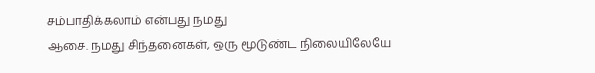சம்பாதிக்கலாம் என்பது நமது
ஆசை. நமது சிந்தனைகள், ஒரு மூடுண்ட நிலையிலேயே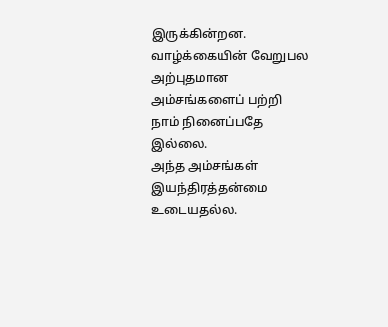இருக்கின்றன.
வாழ்க்கையின் வேறுபல அற்புதமான அம்சங்களைப் பற்றி நாம் நினைப்பதே இல்லை.
அந்த அம்சங்கள் இயந்திரத்தன்மை உடையதல்ல.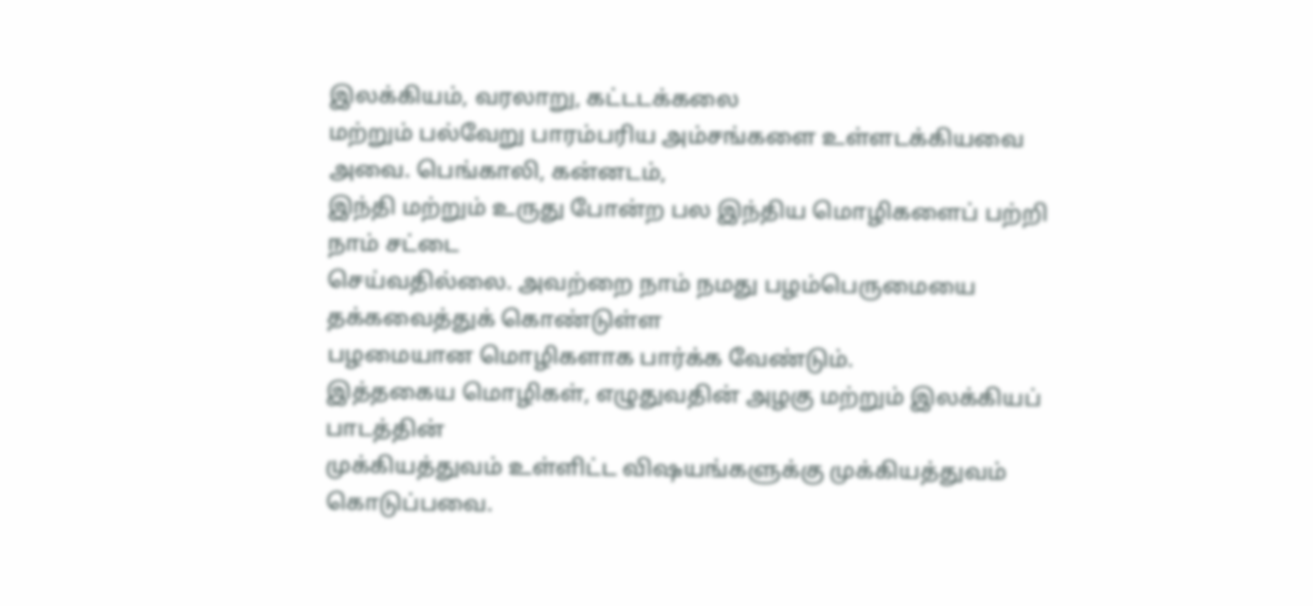இலக்கியம், வரலாறு, கட்டடக்கலை
மற்றும் பல்வேறு பாரம்பரிய அம்சங்களை உள்ளடக்கியவை அவை. பெங்காலி, கன்னடம்,
இந்தி மற்றும் உருது போன்ற பல இந்திய மொழிகளைப் பற்றி நாம் சட்டை
செய்வதில்லை. அவற்றை நாம் நமது பழம்பெருமையை தக்கவைத்துக் கொண்டுள்ள
பழமையான மொழிகளாக பார்க்க வேண்டும்.
இத்தகைய மொழிகள், எழுதுவதின் அழகு மற்றும் இலக்கியப் பாடத்தின்
முக்கியத்துவம் உள்ளிட்ட விஷயங்களுக்கு முக்கியத்துவம் கொடுப்பவை.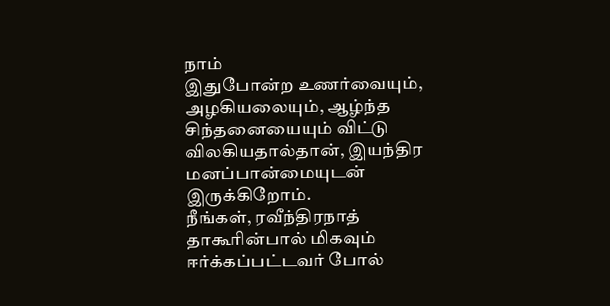நாம்
இதுபோன்ற உணர்வையும், அழகியலையும், ஆழ்ந்த சிந்தனையையும் விட்டு
விலகியதால்தான், இயந்திர மனப்பான்மையுடன் இருக்கிறோம்.
நீங்கள், ரவீந்திரநாத் தாகூரின்பால் மிகவும் ஈர்க்கப்பட்டவர் போல்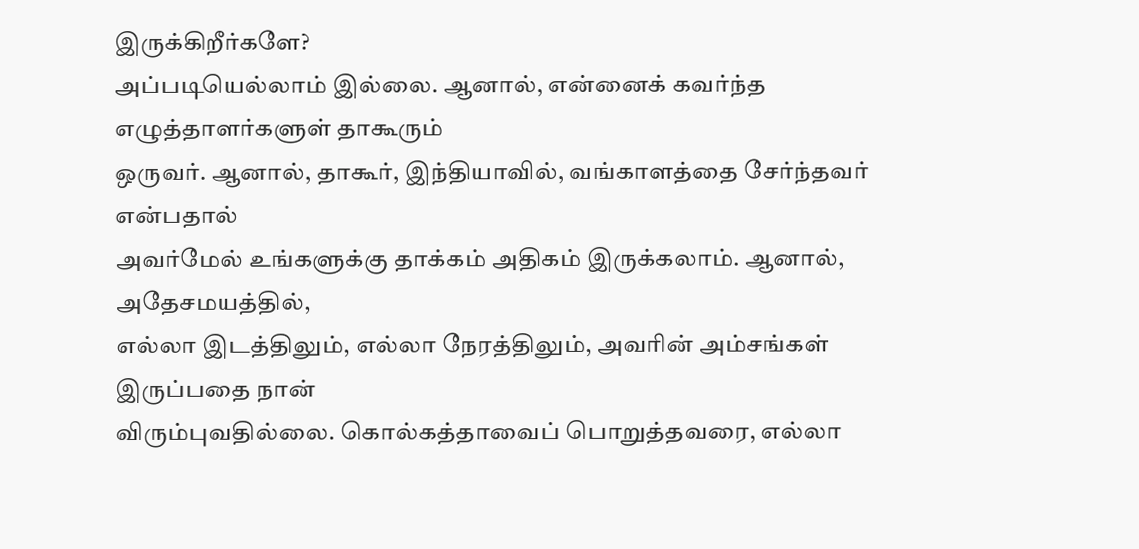இருக்கிறீர்களே?
அப்படியெல்லாம் இல்லை. ஆனால், என்னைக் கவர்ந்த எழுத்தாளர்களுள் தாகூரும்
ஒருவர். ஆனால், தாகூர், இந்தியாவில், வங்காளத்தை சேர்ந்தவர் என்பதால்
அவர்மேல் உங்களுக்கு தாக்கம் அதிகம் இருக்கலாம். ஆனால், அதேசமயத்தில்,
எல்லா இடத்திலும், எல்லா நேரத்திலும், அவரின் அம்சங்கள் இருப்பதை நான்
விரும்புவதில்லை. கொல்கத்தாவைப் பொறுத்தவரை, எல்லா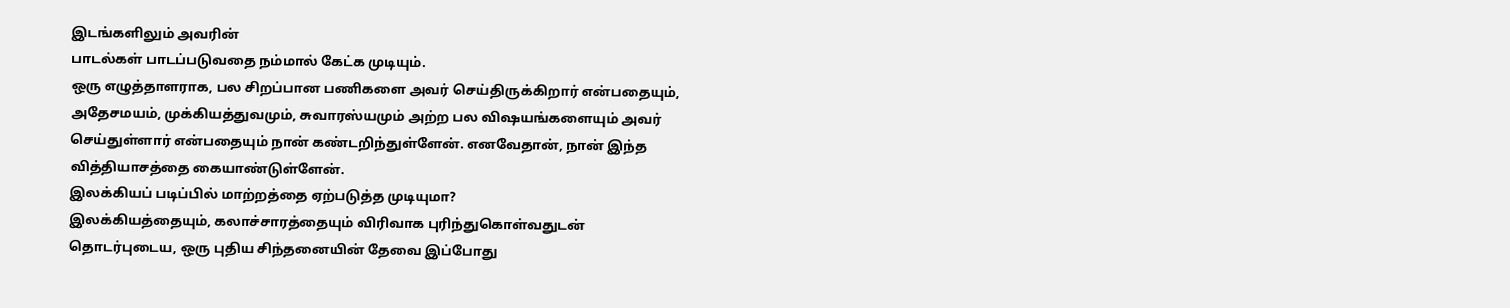இடங்களிலும் அவரின்
பாடல்கள் பாடப்படுவதை நம்மால் கேட்க முடியும்.
ஒரு எழுத்தாளராக, பல சிறப்பான பணிகளை அவர் செய்திருக்கிறார் என்பதையும்,
அதேசமயம், முக்கியத்துவமும், சுவாரஸ்யமும் அற்ற பல விஷயங்களையும் அவர்
செய்துள்ளார் என்பதையும் நான் கண்டறிந்துள்ளேன். எனவேதான், நான் இந்த
வித்தியாசத்தை கையாண்டுள்ளேன்.
இலக்கியப் படிப்பில் மாற்றத்தை ஏற்படுத்த முடியுமா?
இலக்கியத்தையும், கலாச்சாரத்தையும் விரிவாக புரிந்துகொள்வதுடன்
தொடர்புடைய, ஒரு புதிய சிந்தனையின் தேவை இப்போது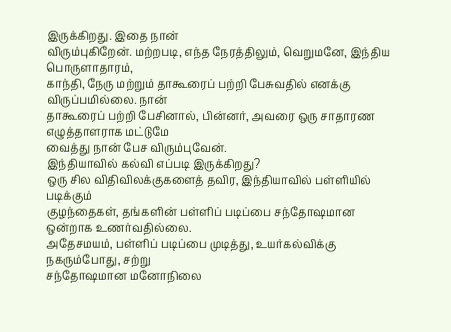இருக்கிறது. இதை நான்
விரும்புகிறேன். மற்றபடி, எந்த நேரத்திலும், வெறுமனே, இந்திய பொருளாதாரம்,
காந்தி, நேரு மற்றும் தாகூரைப் பற்றி பேசுவதில் எனக்கு விருப்பமில்லை. நான்
தாகூரைப் பற்றி பேசினால், பின்னர், அவரை ஒரு சாதாரண எழுத்தாளராக மட்டுமே
வைத்து நான் பேச விரும்புவேன்.
இந்தியாவில் கல்வி எப்படி இருக்கிறது?
ஒரு சில விதிவிலக்குகளைத் தவிர, இந்தியாவில் பள்ளியில் படிக்கும்
குழந்தைகள், தங்களின் பள்ளிப் படிப்பை சந்தோஷமான ஒன்றாக உணர்வதில்லை.
அதேசமயம், பள்ளிப் படிப்பை முடித்து, உயர்கல்விக்கு நகரும்போது, சற்று
சந்தோஷமான மனோநிலை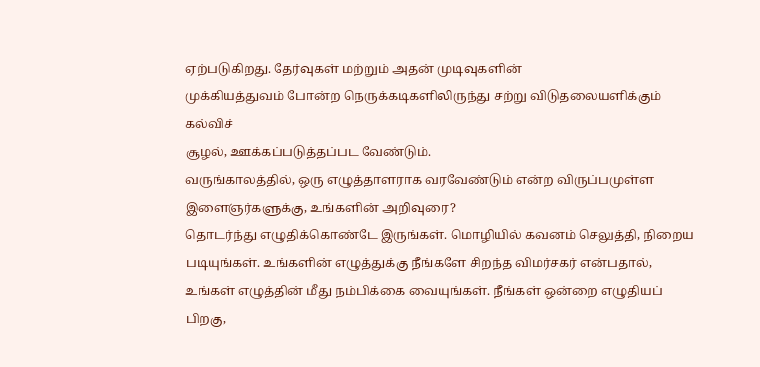ஏற்படுகிறது. தேர்வுகள் மற்றும் அதன் முடிவுகளின்
முக்கியத்துவம் போன்ற நெருக்கடிகளிலிருந்து சற்று விடுதலையளிக்கும் கல்விச்
சூழல், ஊக்கப்படுத்தப்பட வேண்டும்.
வருங்காலத்தில், ஒரு எழுத்தாளராக வரவேண்டும் என்ற விருப்பமுள்ள இளைஞர்களுக்கு, உங்களின் அறிவுரை?
தொடர்ந்து எழுதிக்கொண்டே இருங்கள். மொழியில் கவனம் செலுத்தி, நிறைய
படியுங்கள். உங்களின் எழுத்துக்கு நீங்களே சிறந்த விமர்சகர் என்பதால்,
உங்கள் எழுத்தின் மீது நம்பிக்கை வையுங்கள். நீங்கள் ஒன்றை எழுதியப் பிறகு,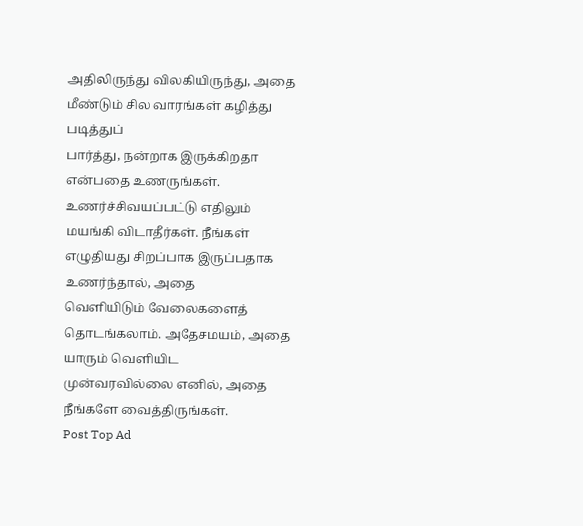அதிலிருந்து விலகியிருந்து, அதை மீண்டும் சில வாரங்கள் கழித்து படித்துப்
பார்த்து, நன்றாக இருக்கிறதா என்பதை உணருங்கள். உணர்ச்சிவயப்பட்டு எதிலும்
மயங்கி விடாதீர்கள். நீங்கள் எழுதியது சிறப்பாக இருப்பதாக உணர்ந்தால், அதை
வெளியிடும் வேலைகளைத் தொடங்கலாம். அதேசமயம், அதை யாரும் வெளியிட
முன்வரவில்லை எனில், அதை நீங்களே வைத்திருங்கள்.
Post Top Ad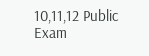10,11,12 Public Exam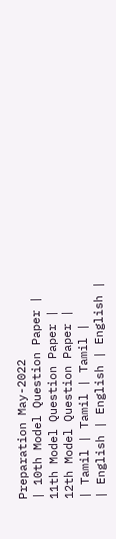Preparation May-2022
| 10th Model Question Paper | 11th Model Question Paper | 12th Model Question Paper |
| Tamil | Tamil | Tamil |
| English | English | English |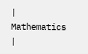| Mathematics |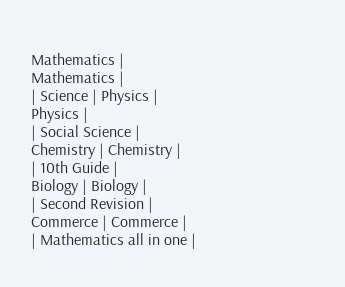Mathematics | Mathematics |
| Science | Physics | Physics |
| Social Science | Chemistry | Chemistry |
| 10th Guide |
Biology | Biology |
| Second Revision | Commerce | Commerce |
| Mathematics all in one |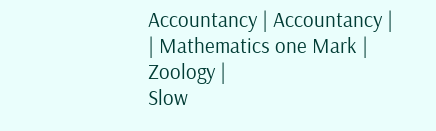Accountancy | Accountancy |
| Mathematics one Mark |
Zoology |
Slow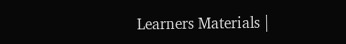Learners Materials |